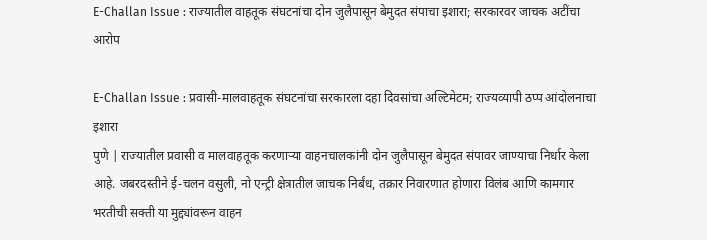E-Challan Issue : राज्यातील वाहतूक संघटनांचा दोन जुलैपासून बेमुदत संपाचा इशारा; सरकारवर जाचक अटींचा आरोप

E-Challan Issue : प्रवासी-मालवाहतूक संघटनांचा सरकारला दहा दिवसांचा अल्टिमेटम; राज्यव्यापी ठप्प आंदोलनाचा इशारा
पुणे | राज्यातील प्रवासी व मालवाहतूक करणाऱ्या वाहनचालकांनी दोन जुलैपासून बेमुदत संपावर जाण्याचा निर्धार केला आहे. जबरदस्तीने ई-चलन वसुली, नो एन्ट्री क्षेत्रातील जाचक निर्बंध, तक्रार निवारणात होणारा विलंब आणि कामगार भरतीची सक्ती या मुद्द्यांवरून वाहन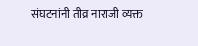संघटनांनी तीव्र नाराजी व्यक्त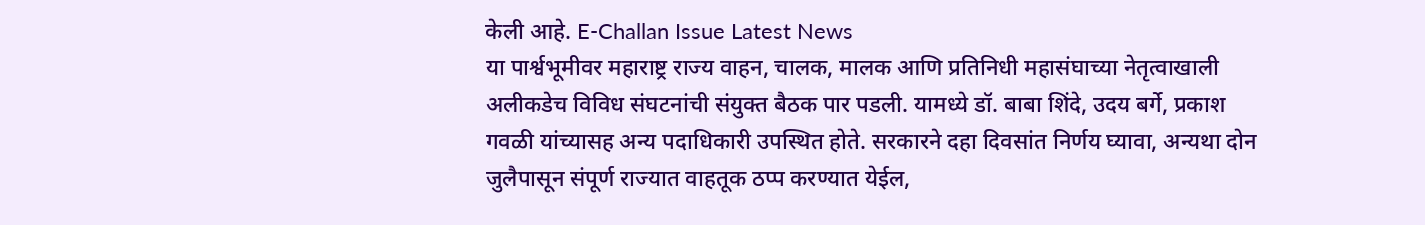केली आहे. E-Challan Issue Latest News
या पार्श्वभूमीवर महाराष्ट्र राज्य वाहन, चालक, मालक आणि प्रतिनिधी महासंघाच्या नेतृत्वाखाली अलीकडेच विविध संघटनांची संयुक्त बैठक पार पडली. यामध्ये डॉ. बाबा शिंदे, उदय बर्गे, प्रकाश गवळी यांच्यासह अन्य पदाधिकारी उपस्थित होते. सरकारने दहा दिवसांत निर्णय घ्यावा, अन्यथा दोन जुलैपासून संपूर्ण राज्यात वाहतूक ठप्प करण्यात येईल,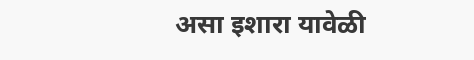असा इशारा यावेळी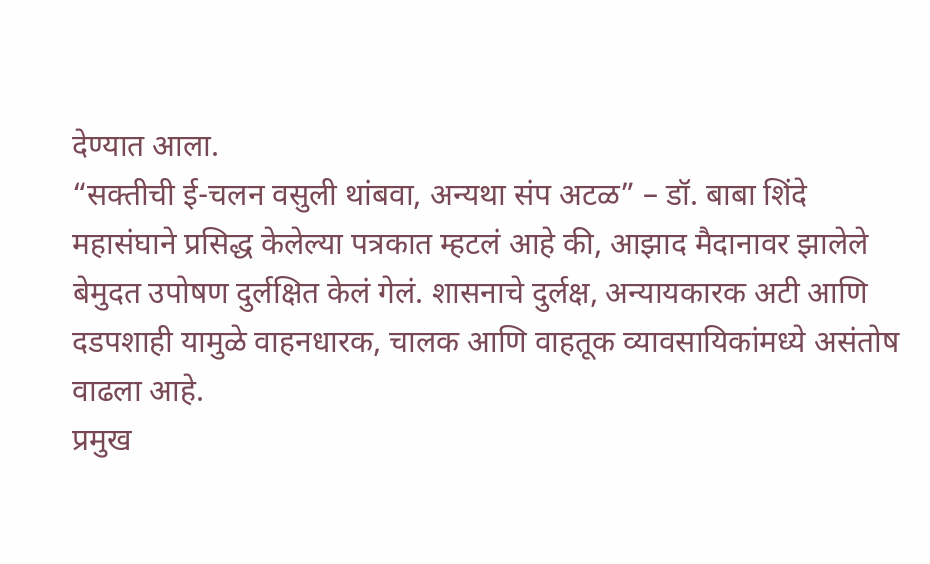देण्यात आला.
“सक्तीची ई-चलन वसुली थांबवा, अन्यथा संप अटळ” – डॉ. बाबा शिंदे
महासंघाने प्रसिद्ध केलेल्या पत्रकात म्हटलं आहे की, आझाद मैदानावर झालेले बेमुदत उपोषण दुर्लक्षित केलं गेलं. शासनाचे दुर्लक्ष, अन्यायकारक अटी आणि दडपशाही यामुळे वाहनधारक, चालक आणि वाहतूक व्यावसायिकांमध्ये असंतोष वाढला आहे.
प्रमुख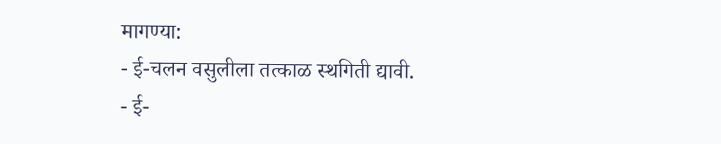मागण्या:
- ई-चलन वसुलीला तत्काळ स्थगिती द्यावी.
- ई-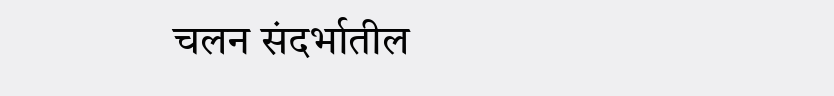चलन संदर्भातील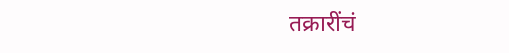तक्रारींचं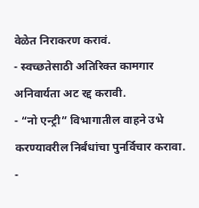वेळेत निराकरण करावं.
- स्वच्छतेसाठी अतिरिक्त कामगार अनिवार्यता अट रद्द करावी.
- “नो एन्ट्री” विभागातील वाहने उभे करण्यावरील निर्बंधांचा पुनर्विचार करावा.
-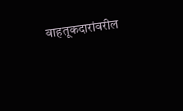वाहतूकदारांवरील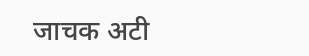जाचक अटी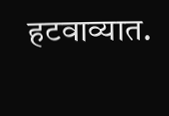हटवाव्यात.